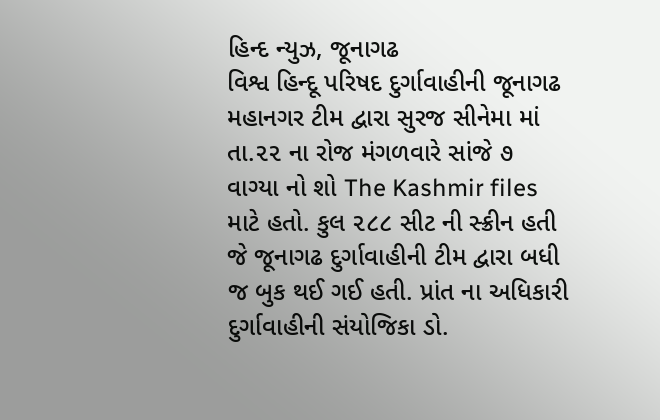હિન્દ ન્યુઝ, જૂનાગઢ
વિશ્વ હિન્દૂ પરિષદ દુર્ગાવાહીની જૂનાગઢ મહાનગર ટીમ દ્વારા સુરજ સીનેમા માં તા.૨૨ ના રોજ મંગળવારે સાંજે ૭ વાગ્યા નો શો The Kashmir files માટે હતો. કુલ ૨૮૮ સીટ ની સ્ક્રીન હતી જે જૂનાગઢ દુર્ગાવાહીની ટીમ દ્વારા બધી જ બુક થઈ ગઈ હતી. પ્રાંત ના અધિકારી દુર્ગાવાહીની સંયોજિકા ડો.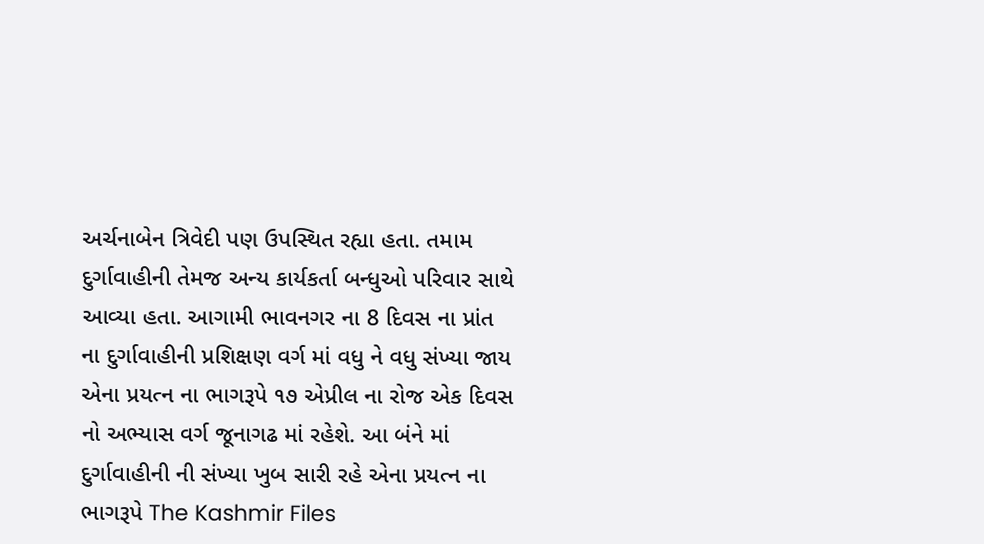અર્ચનાબેન ત્રિવેદી પણ ઉપસ્થિત રહ્યા હતા. તમામ દુર્ગાવાહીની તેમજ અન્ય કાર્યકર્તા બન્ધુઓ પરિવાર સાથે આવ્યા હતા. આગામી ભાવનગર ના 8 દિવસ ના પ્રાંત ના દુર્ગાવાહીની પ્રશિક્ષણ વર્ગ માં વધુ ને વધુ સંખ્યા જાય એના પ્રયત્ન ના ભાગરૂપે ૧૭ એપ્રીલ ના રોજ એક દિવસ નો અભ્યાસ વર્ગ જૂનાગઢ માં રહેશે. આ બંને માં દુર્ગાવાહીની ની સંખ્યા ખુબ સારી રહે એના પ્રયત્ન ના ભાગરૂપે The Kashmir Files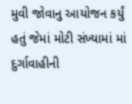મુવી જોવાનુ આયોજન કર્યું હતું જેમાં મોટી સંખ્યામાં માં દુર્ગાવાહીની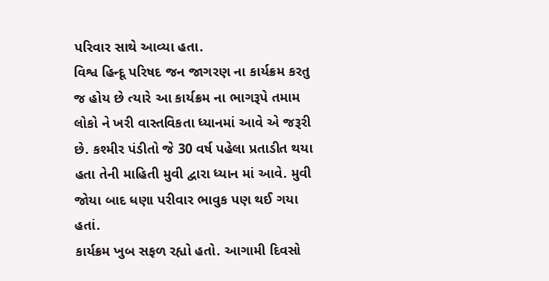પરિવાર સાથે આવ્યા હતા.
વિશ્વ હિન્દૂ પરિષદ જન જાગરણ ના કાર્યક્રમ કરતુ જ હોય છે ત્યારે આ કાર્યક્રમ ના ભાગરૂપે તમામ લોકો ને ખરી વાસ્તવિકતા ધ્યાનમાં આવે એ જરૂરી છે. કશ્મીર પંડીતો જે 30 વર્ષ પહેલા પ્રતાડીત થયા હતા તેની માહિતી મુવી દ્વારા ધ્યાન માં આવે. મુવી જોયા બાદ ધણા પરીવાર ભાવુક પણ થઈ ગયા હતાં.
કાર્યક્રમ ખુબ સફળ રહ્યો હતો. આગામી દિવસો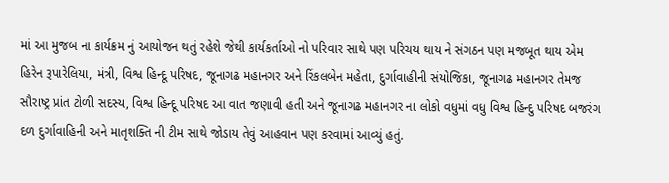માં આ મુજબ ના કાર્યક્રમ નું આયોજન થતું રહેશે જેથી કાર્યકર્તાઓ નો પરિવાર સાથે પણ પરિચય થાય ને સંગઠન પણ મજબૂત થાય એમ હિરેન રૂપારેલિયા, મંત્રી, વિશ્વ હિન્દૂ પરિષદ, જૂનાગઢ મહાનગર અને રિંકલબેન મહેતા, દુર્ગાવાહીની સંયોજિકા, જૂનાગઢ મહાનગર તેમજ સૌરાષ્ટ્ર પ્રાંત ટોળી સદસ્ય, વિશ્વ હિન્દૂ પરિષદ આ વાત જણાવી હતી અને જૂનાગઢ મહાનગર ના લોકો વધુમાં વધુ વિશ્વ હિન્દુ પરિષદ બજરંગ દળ દુર્ગાવાહિની અને માતૃશક્તિ ની ટીમ સાથે જોડાય તેવું આહવાન પણ કરવામાં આવ્યું હતું.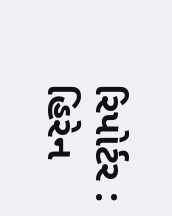રિપોર્ટર : હિરેન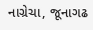નાગ્રેચા, જૂનાગઢ